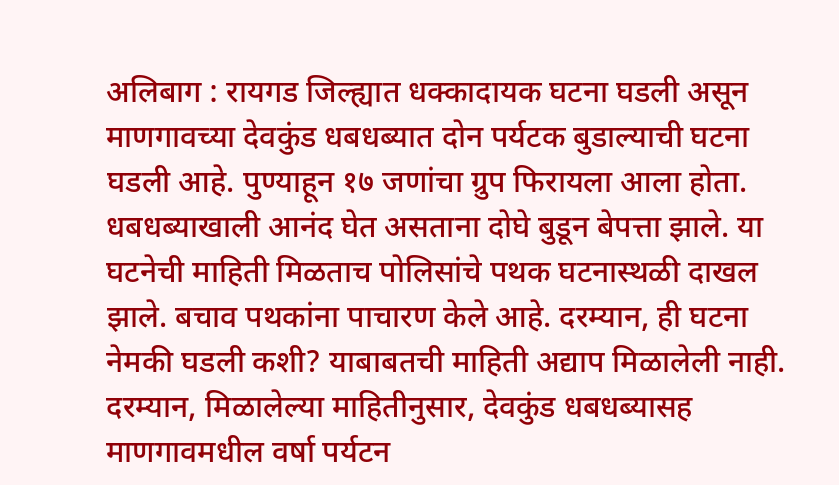अलिबाग : रायगड जिल्ह्यात धक्कादायक घटना घडली असून माणगावच्या देवकुंड धबधब्यात दोन पर्यटक बुडाल्याची घटना घडली आहे. पुण्याहून १७ जणांचा ग्रुप फिरायला आला होता. धबधब्याखाली आनंद घेत असताना दोघे बुडून बेपत्ता झाले. या घटनेची माहिती मिळताच पोलिसांचे पथक घटनास्थळी दाखल झाले. बचाव पथकांना पाचारण केले आहे. दरम्यान, ही घटना नेमकी घडली कशी? याबाबतची माहिती अद्याप मिळालेली नाही.
दरम्यान, मिळालेल्या माहितीनुसार, देवकुंड धबधब्यासह माणगावमधील वर्षा पर्यटन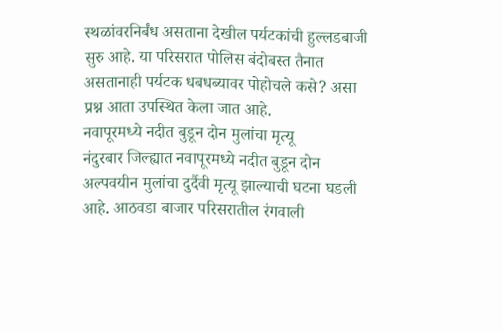स्थळांवरनिर्बंध असताना देखील पर्यटकांची हुल्लडबाजी सुरु आहे. या परिसरात पोलिस बंदोबस्त तैनात असतानाही पर्यटक धबधब्यावर पोहोचले कसे? असा प्रश्न आता उपस्थित केला जात आहे.
नवापूरमध्ये नदीत बुडून दोन मुलांचा मृत्यू
नंदुरबार जिल्ह्यात नवापूरमध्ये नदीत बुडून दोन अल्पवयीन मुलांचा दुर्दैवी मृत्यू झाल्याची घटना घडली आहे. आठवडा बाजार परिसरातील रंगवाली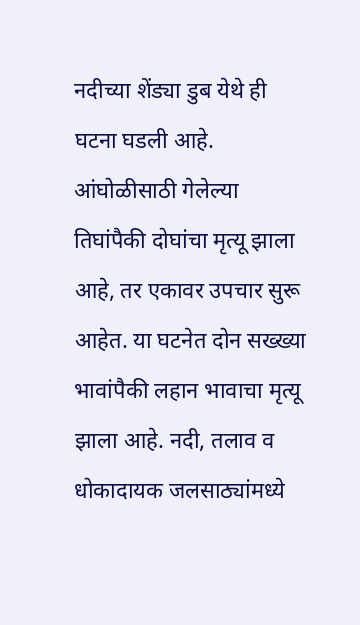नदीच्या शेंड्या डुब येथे ही घटना घडली आहे. आंघोळीसाठी गेलेल्या तिघांपैकी दोघांचा मृत्यू झाला आहे, तर एकावर उपचार सुरू आहेत. या घटनेत दोन सख्ख्या भावांपैकी लहान भावाचा मृत्यू झाला आहे. नदी, तलाव व धोकादायक जलसाठ्यांमध्ये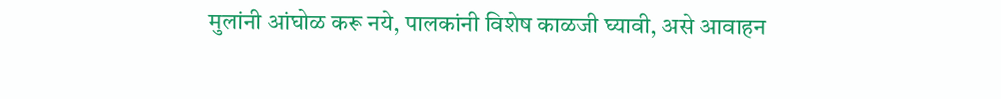मुलांनी आंघोळ करू नये, पालकांनी विशेष काळजी घ्यावी, असे आवाहन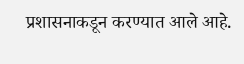प्रशासनाकडून करण्यात आले आहे.